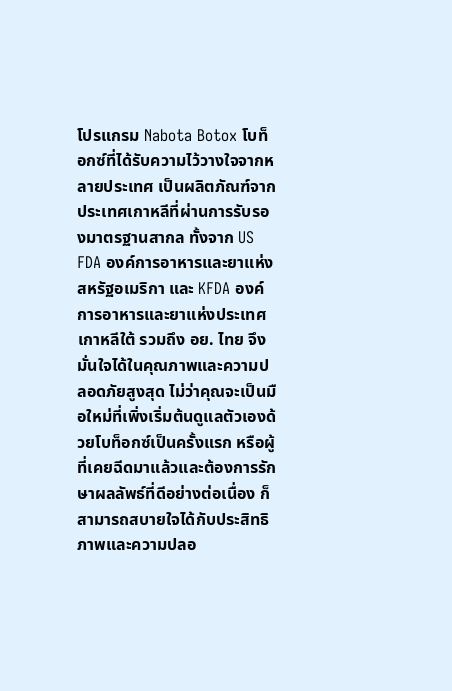โปรแกรม Nabota Botox โบท็อกซ์ที่ได้รับความไว้วางใจจากหลายประเทศ เป็นผลิตภัณฑ์จากประเทศเกาหลีที่ผ่านการรับรองมาตรฐานสากล ทั้งจาก US FDA องค์การอาหารและยาแห่งสหรัฐอเมริกา และ KFDA องค์การอาหารและยาแห่งประเทศเกาหลีใต้ รวมถึง อย. ไทย จึงมั่นใจได้ในคุณภาพและความปลอดภัยสูงสุด ไม่ว่าคุณจะเป็นมือใหม่ที่เพิ่งเริ่มต้นดูแลตัวเองด้วยโบท็อกซ์เป็นครั้งแรก หรือผู้ที่เคยฉีดมาแล้วและต้องการรักษาผลลัพธ์ที่ดีอย่างต่อเนื่อง ก็สามารถสบายใจได้กับประสิทธิภาพและความปลอ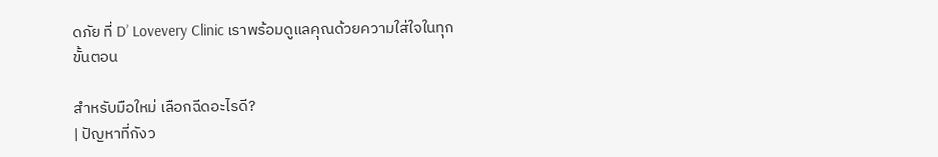ดภัย ที่ D’ Lovevery Clinic เราพร้อมดูแลคุณด้วยความใส่ใจในทุกขั้นตอน

สำหรับมือใหม่ เลือกฉีดอะไรดี?
| ปัญหาที่กังว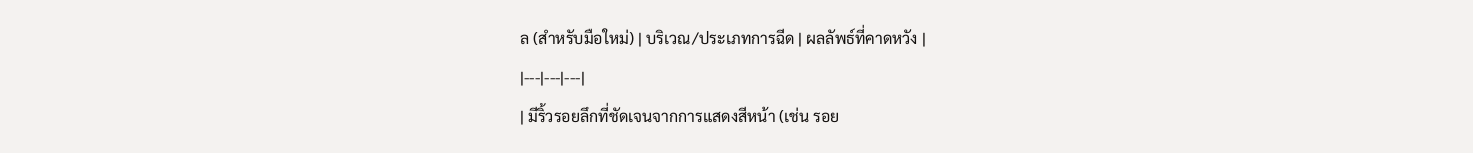ล (สำหรับมือใหม่) | บริเวณ/ประเภทการฉีด | ผลลัพธ์ที่คาดหวัง |
|---|---|---|
| มีริ้วรอยลึกที่ชัดเจนจากการแสดงสีหน้า (เช่น รอย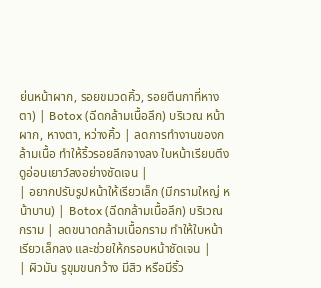ย่นหน้าผาก, รอยขมวดคิ้ว, รอยตีนกาที่หางตา) | Botox (ฉีดกล้ามเนื้อลึก) บริเวณ หน้าผาก, หางตา, หว่างคิ้ว | ลดการทำงานของกล้ามเนื้อ ทำให้ริ้วรอยลึกจางลง ใบหน้าเรียบตึง ดูอ่อนเยาว์ลงอย่างชัดเจน |
| อยากปรับรูปหน้าให้เรียวเล็ก (มีกรามใหญ่ หน้าบาน) | Botox (ฉีดกล้ามเนื้อลึก) บริเวณ กราม | ลดขนาดกล้ามเนื้อกราม ทำให้ใบหน้าเรียวเล็กลง และช่วยให้กรอบหน้าชัดเจน |
| ผิวมัน รูขุมขนกว้าง มีสิว หรือมีริ้ว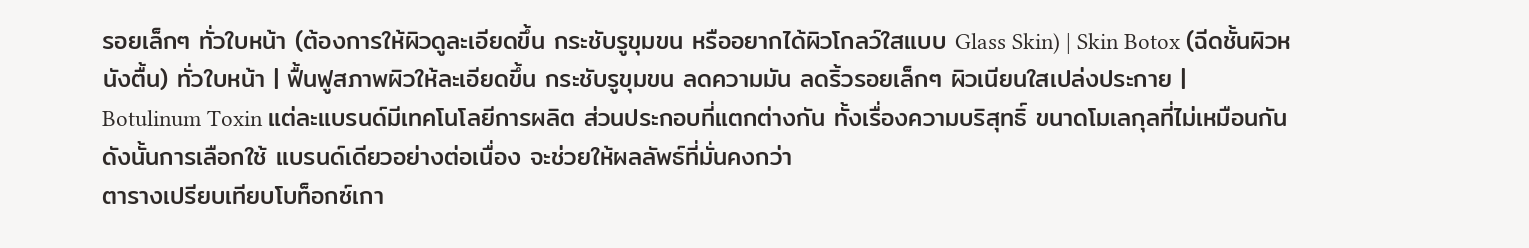รอยเล็กๆ ทั่วใบหน้า (ต้องการให้ผิวดูละเอียดขึ้น กระชับรูขุมขน หรืออยากได้ผิวโกลว์ใสแบบ Glass Skin) | Skin Botox (ฉีดชั้นผิวหนังตื้น) ทั่วใบหน้า | ฟื้นฟูสภาพผิวให้ละเอียดขึ้น กระชับรูขุมขน ลดความมัน ลดริ้วรอยเล็กๆ ผิวเนียนใสเปล่งประกาย |
Botulinum Toxin แต่ละแบรนด์มีเทคโนโลยีการผลิต ส่วนประกอบที่แตกต่างกัน ทั้งเรื่องความบริสุทธิ์ ขนาดโมเลกุลที่ไม่เหมือนกัน ดังนั้นการเลือกใช้ แบรนด์เดียวอย่างต่อเนื่อง จะช่วยให้ผลลัพธ์ที่มั่นคงกว่า
ตารางเปรียบเทียบโบท็อกซ์เกา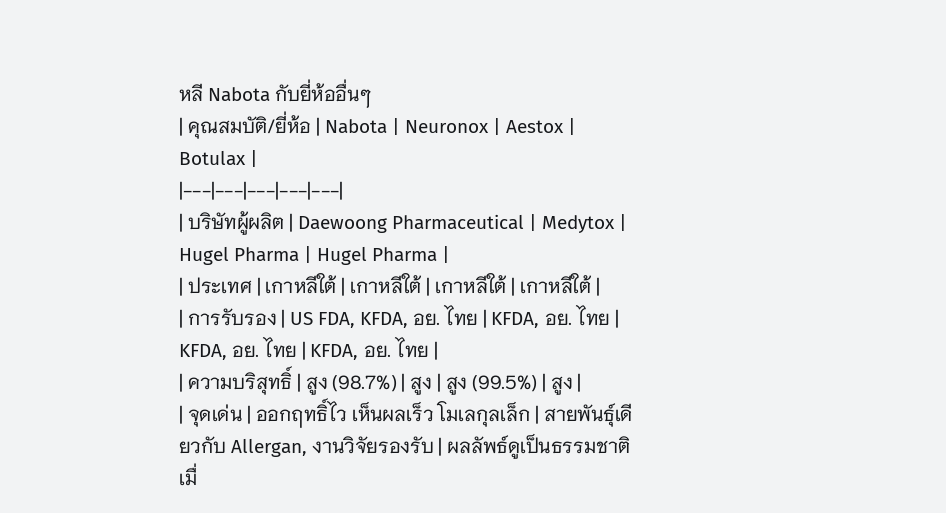หลี Nabota กับยี่ห้ออื่นๆ
| คุณสมบัติ/ยี่ห้อ | Nabota | Neuronox | Aestox | Botulax |
|---|---|---|---|---|
| บริษัทผู้ผลิต | Daewoong Pharmaceutical | Medytox | Hugel Pharma | Hugel Pharma |
| ประเทศ | เกาหลีใต้ | เกาหลีใต้ | เกาหลีใต้ | เกาหลีใต้ |
| การรับรอง | US FDA, KFDA, อย. ไทย | KFDA, อย. ไทย | KFDA, อย. ไทย | KFDA, อย. ไทย |
| ความบริสุทธิ์ | สูง (98.7%) | สูง | สูง (99.5%) | สูง |
| จุดเด่น | ออกฤทธิ์ไว เห็นผลเร็ว โมเลกุลเล็ก | สายพันธุ์เดียวกับ Allergan, งานวิจัยรองรับ | ผลลัพธ์ดูเป็นธรรมชาติเมื่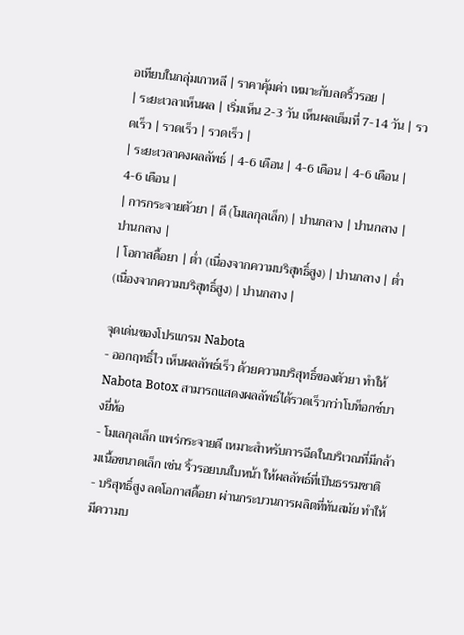อเทียบในกลุ่มเกาหลี | ราคาคุ้มค่า เหมาะกับลดริ้วรอย |
| ระยะเวลาเห็นผล | เริ่มเห็น 2-3 วัน เห็นผลเต็มที่ 7-14 วัน | รวดเร็ว | รวดเร็ว | รวดเร็ว |
| ระยะเวลาคงผลลัพธ์ | 4-6 เดือน | 4-6 เดือน | 4-6 เดือน | 4-6 เดือน |
| การกระจายตัวยา | ดี (โมเลกุลเล็ก) | ปานกลาง | ปานกลาง | ปานกลาง |
| โอกาสดื้อยา | ต่ำ (เนื่องจากความบริสุทธิ์สูง) | ปานกลาง | ต่ำ (เนื่องจากความบริสุทธิ์สูง) | ปานกลาง |

จุดเด่นของโปรแกรม Nabota
- ออกฤทธิ์ไว เห็นผลลัพธ์เร็ว ด้วยความบริสุทธิ์ของตัวยา ทำให้ Nabota Botox สามารถแสดงผลลัพธ์ได้รวดเร็วกว่าโบท็อกซ์บางยี่ห้อ
- โมเลกุลเล็ก แพร่กระจายดี เหมาะสำหรับการฉีดในบริเวณที่มีกล้ามเนื้อขนาดเล็ก เช่น ริ้วรอยบนใบหน้า ให้ผลลัพธ์ที่เป็นธรรมชาติ
- บริสุทธิ์สูง ลดโอกาสดื้อยา ผ่านกระบวนการผลิตที่ทันสมัย ทำให้มีความบ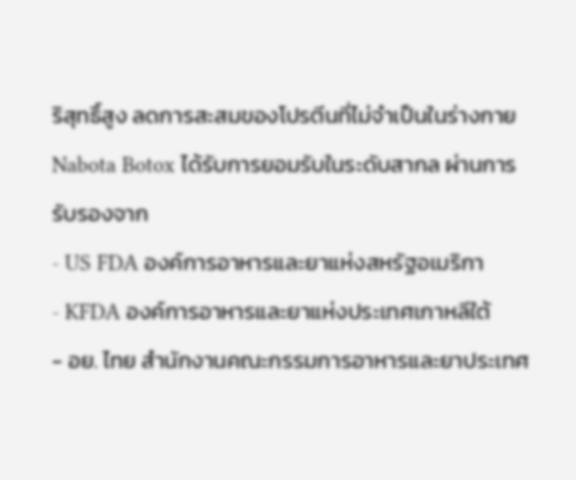ริสุทธิ์สูง ลดการสะสมของโปรตีนที่ไม่จำเป็นในร่างกาย
Nabota Botox ได้รับการยอมรับในระดับสากล ผ่านการรับรองจาก
- US FDA องค์การอาหารและยาแห่งสหรัฐอเมริกา
- KFDA องค์การอาหารและยาแห่งประเทศเกาหลีใต้
- อย. ไทย สำนักงานคณะกรรมการอาหารและยาประเทศ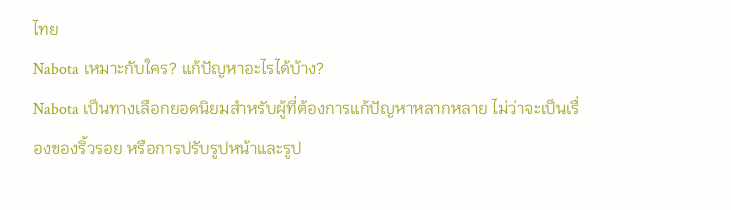ไทย
Nabota เหมาะกับใคร? แก้ปัญหาอะไรได้บ้าง?
Nabota เป็นทางเลือกยอดนิยมสำหรับผู้ที่ต้องการแก้ปัญหาหลากหลาย ไม่ว่าจะเป็นเรื่องของริ้วรอย หรือการปรับรูปหน้าและรูป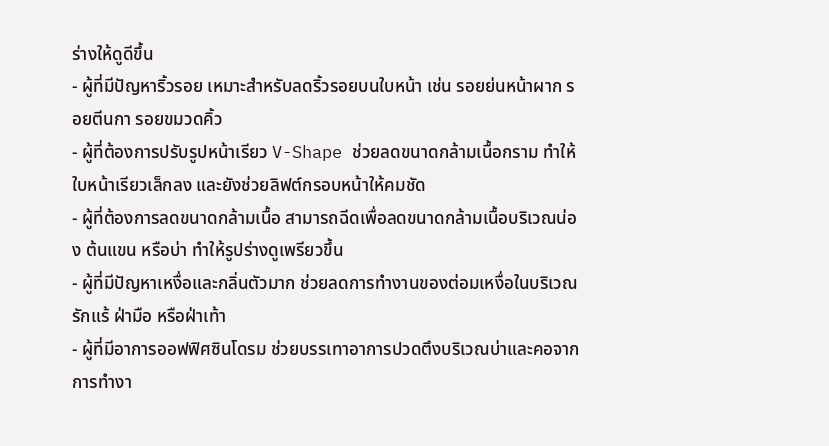ร่างให้ดูดีขึ้น
- ผู้ที่มีปัญหาริ้วรอย เหมาะสำหรับลดริ้วรอยบนใบหน้า เช่น รอยย่นหน้าผาก รอยตีนกา รอยขมวดคิ้ว
- ผู้ที่ต้องการปรับรูปหน้าเรียว V-Shape ช่วยลดขนาดกล้ามเนื้อกราม ทำให้ใบหน้าเรียวเล็กลง และยังช่วยลิฟต์กรอบหน้าให้คมชัด
- ผู้ที่ต้องการลดขนาดกล้ามเนื้อ สามารถฉีดเพื่อลดขนาดกล้ามเนื้อบริเวณน่อง ต้นแขน หรือบ่า ทำให้รูปร่างดูเพรียวขึ้น
- ผู้ที่มีปัญหาเหงื่อและกลิ่นตัวมาก ช่วยลดการทำงานของต่อมเหงื่อในบริเวณรักแร้ ฝ่ามือ หรือฝ่าเท้า
- ผู้ที่มีอาการออฟฟิศซินโดรม ช่วยบรรเทาอาการปวดตึงบริเวณบ่าและคอจากการทำงา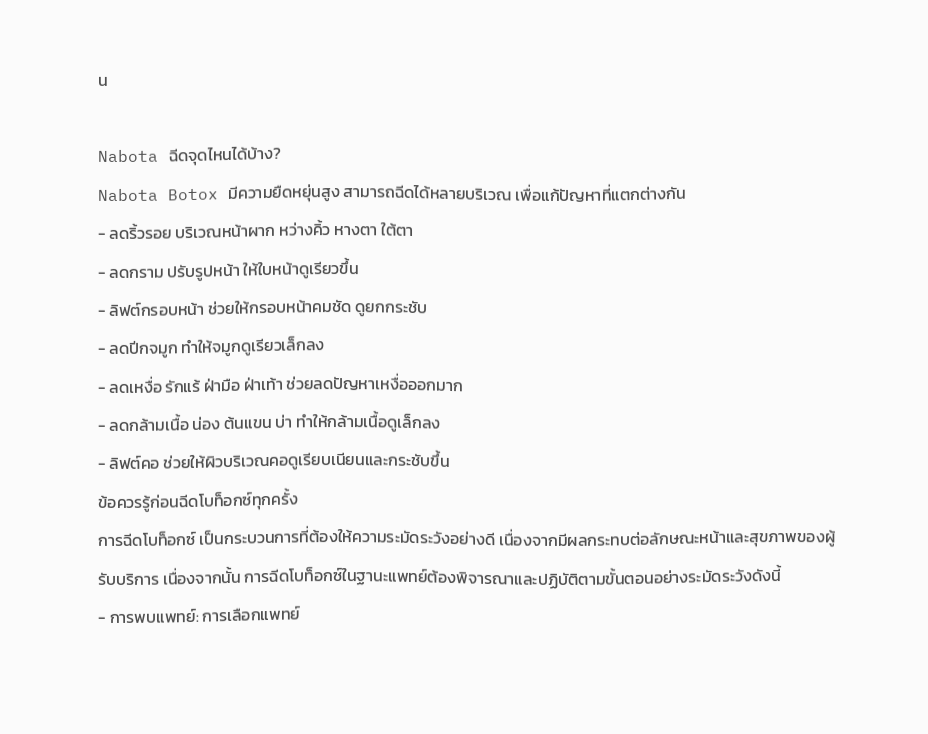น

Nabota ฉีดจุดไหนได้บ้าง?
Nabota Botox มีความยืดหยุ่นสูง สามารถฉีดได้หลายบริเวณ เพื่อแก้ปัญหาที่แตกต่างกัน
- ลดริ้วรอย บริเวณหน้าผาก หว่างคิ้ว หางตา ใต้ตา
- ลดกราม ปรับรูปหน้า ให้ใบหน้าดูเรียวขึ้น
- ลิฟต์กรอบหน้า ช่วยให้กรอบหน้าคมชัด ดูยกกระชับ
- ลดปีกจมูก ทำให้จมูกดูเรียวเล็กลง
- ลดเหงื่อ รักแร้ ฝ่ามือ ฝ่าเท้า ช่วยลดปัญหาเหงื่อออกมาก
- ลดกล้ามเนื้อ น่อง ต้นแขน บ่า ทำให้กล้ามเนื้อดูเล็กลง
- ลิฟต์คอ ช่วยให้ผิวบริเวณคอดูเรียบเนียนและกระชับขึ้น
ข้อควรรู้ก่อนฉีดโบท็อกซ์ทุกครั้ง
การฉีดโบท็อกซ์ เป็นกระบวนการที่ต้องให้ความระมัดระวังอย่างดี เนื่องจากมีผลกระทบต่อลักษณะหน้าและสุขภาพของผู้รับบริการ เนื่องจากนั้น การฉีดโบท็อกซ์ในฐานะแพทย์ต้องพิจารณาและปฏิบัติตามขั้นตอนอย่างระมัดระวังดังนี้
- การพบแพทย์: การเลือกแพทย์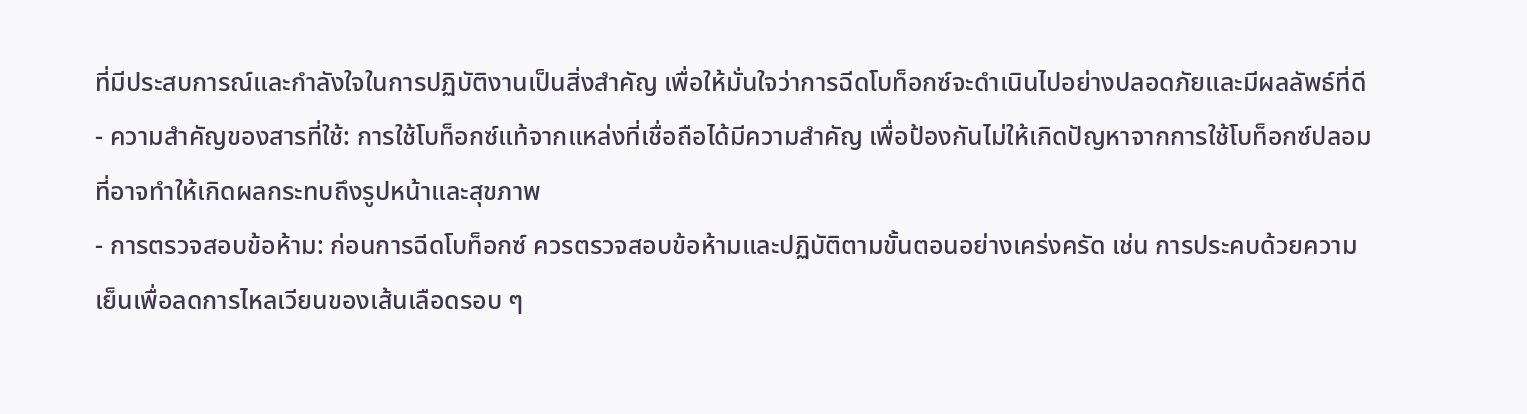ที่มีประสบการณ์และกำลังใจในการปฏิบัติงานเป็นสิ่งสำคัญ เพื่อให้มั่นใจว่าการฉีดโบท็อกซ์จะดำเนินไปอย่างปลอดภัยและมีผลลัพธ์ที่ดี
- ความสำคัญของสารที่ใช้: การใช้โบท็อกซ์แท้จากแหล่งที่เชื่อถือได้มีความสำคัญ เพื่อป้องกันไม่ให้เกิดปัญหาจากการใช้โบท็อกซ์ปลอมที่อาจทำให้เกิดผลกระทบถึงรูปหน้าและสุขภาพ
- การตรวจสอบข้อห้าม: ก่อนการฉีดโบท็อกซ์ ควรตรวจสอบข้อห้ามและปฏิบัติตามขั้นตอนอย่างเคร่งครัด เช่น การประคบด้วยความเย็นเพื่อลดการไหลเวียนของเส้นเลือดรอบ ๆ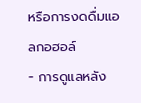หรือการงดดื่มแอลกอฮอล์
- การดูแลหลัง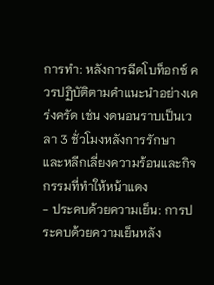การทำ: หลังการฉีดโบท็อกซ์ ควรปฏิบัติตามคำแนะนำอย่างเคร่งครัด เช่น งดนอนราบเป็นเวลา 3 ชั่วโมงหลังการรักษา และหลีกเลี่ยงความร้อนและกิจกรรมที่ทำให้หน้าแดง
- ประคบด้วยความเย็น: การประคบด้วยความเย็นหลัง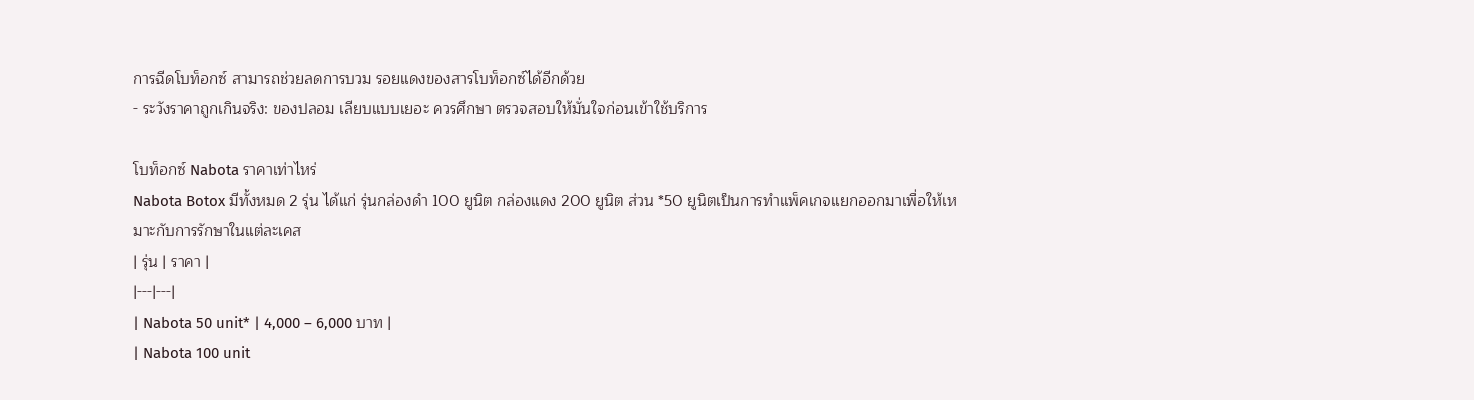การฉีดโบท็อกซ์ สามารถช่วยลดการบวม รอยแดงของสารโบท็อกซ์ได้อีกด้วย
- ระวังราคาถูกเกินจริง: ของปลอม เลียบแบบเยอะ ควรศึกษา ตรวจสอบให้มั่นใจก่อนเข้าใช้บริการ

โบท็อกซ์ Nabota ราคาเท่าไหร่
Nabota Botox มีทั้งหมด 2 รุ่น ได้แก่ รุ่นกล่องดำ 100 ยูนิต กล่องแดง 200 ยูนิต ส่วน *50 ยูนิตเป็นการทำแพ็คเกจแยกออกมาเพื่อให้เหมาะกับการรักษาในแต่ละเคส
| รุ่น | ราคา |
|---|---|
| Nabota 50 unit* | 4,000 – 6,000 บาท |
| Nabota 100 unit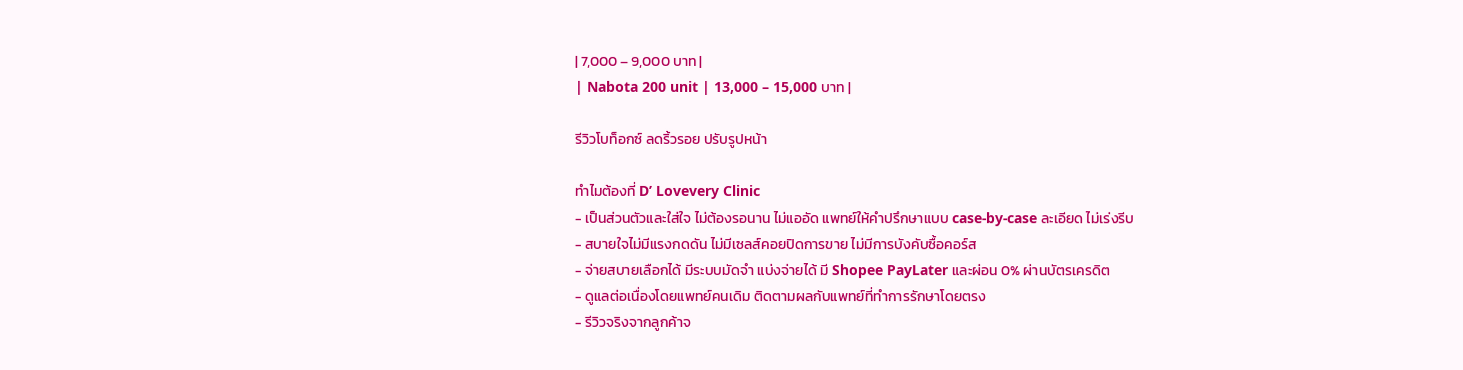| 7,000 – 9,000 บาท |
| Nabota 200 unit | 13,000 – 15,000 บาท |

รีวิวโบท็อกซ์ ลดริ้วรอย ปรับรูปหน้า

ทำไมต้องที่ D’ Lovevery Clinic
- เป็นส่วนตัวและใส่ใจ ไม่ต้องรอนาน ไม่แออัด แพทย์ให้คำปรึกษาแบบ case-by-case ละเอียด ไม่เร่งรีบ
- สบายใจไม่มีแรงกดดัน ไม่มีเซลส์คอยปิดการขาย ไม่มีการบังคับซื้อคอร์ส
- จ่ายสบายเลือกได้ มีระบบมัดจำ แบ่งจ่ายได้ มี Shopee PayLater และผ่อน 0% ผ่านบัตรเครดิต
- ดูแลต่อเนื่องโดยแพทย์คนเดิม ติดตามผลกับแพทย์ที่ทำการรักษาโดยตรง
- รีวิวจริงจากลูกค้าจ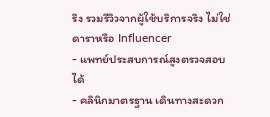ริง รวมรีวิวจากผู้ใช้บริการจริง ไม่ใช่ดาราหรือ Influencer
- แพทย์ประสบการณ์สูงตรวจสอบได้
- คลินิกมาตรฐาน เดินทางสะดวก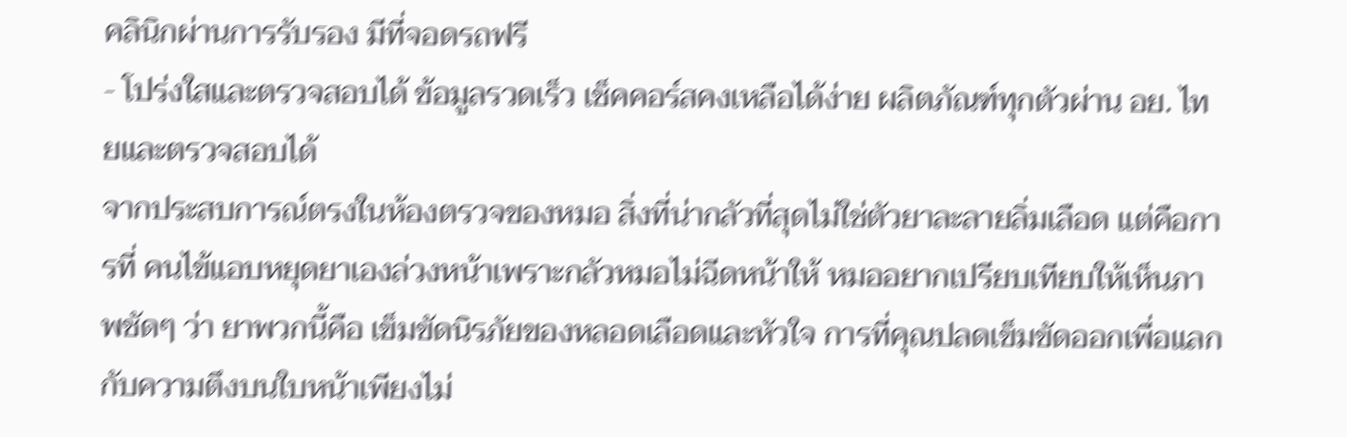คลินิกผ่านการรับรอง มีที่จอดรถฟรี
- โปร่งใสและตรวจสอบได้ ข้อมูลรวดเร็ว เช็คคอร์สคงเหลือได้ง่าย ผลิตภัณฑ์ทุกตัวผ่าน อย. ไทยและตรวจสอบได้
จากประสบการณ์ตรงในห้องตรวจของหมอ สิ่งที่น่ากลัวที่สุดไม่ใช่ตัวยาละลายลิ่มเลือด แต่คือการที่ คนไข้แอบหยุดยาเองล่วงหน้าเพราะกลัวหมอไม่ฉีดหน้าให้ หมออยากเปรียบเทียบให้เห็นภาพชัดๆ ว่า ยาพวกนี้คือ เข็มขัดนิรภัยของหลอดเลือดและหัวใจ การที่คุณปลดเข็มขัดออกเพื่อแลกกับความตึงบนใบหน้าเพียงไม่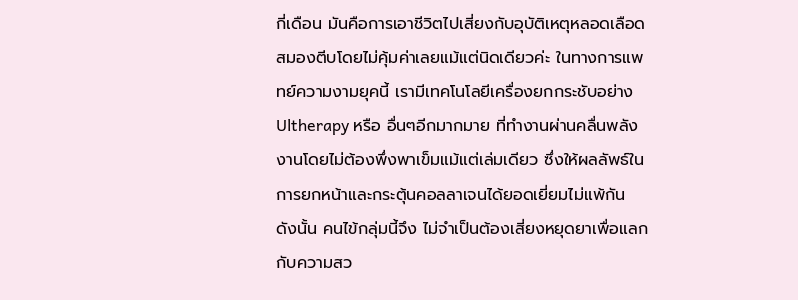กี่เดือน มันคือการเอาชีวิตไปเสี่ยงกับอุบัติเหตุหลอดเลือดสมองตีบโดยไม่คุ้มค่าเลยแม้แต่นิดเดียวค่ะ ในทางการแพทย์ความงามยุคนี้ เรามีเทคโนโลยีเครื่องยกกระชับอย่าง Ultherapy หรือ อื่นๆอีกมากมาย ที่ทำงานผ่านคลื่นพลังงานโดยไม่ต้องพึ่งพาเข็มแม้แต่เล่มเดียว ซึ่งให้ผลลัพธ์ในการยกหน้าและกระตุ้นคอลลาเจนได้ยอดเยี่ยมไม่แพ้กัน ดังนั้น คนไข้กลุ่มนี้จึง ไม่จำเป็นต้องเสี่ยงหยุดยาเพื่อแลกกับความสว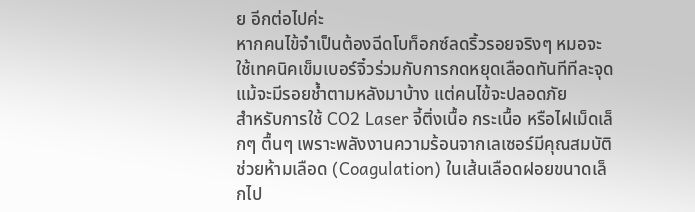ย อีกต่อไปค่ะ
หากคนไข้จำเป็นต้องฉีดโบท็อกซ์ลดริ้วรอยจริงๆ หมอจะใช้เทคนิคเข็มเบอร์จิ๋วร่วมกับการกดหยุดเลือดทันทีทีละจุด แม้จะมีรอยช้ำตามหลังมาบ้าง แต่คนไข้จะปลอดภัย
สำหรับการใช้ CO2 Laser จี้ติ่งเนื้อ กระเนื้อ หรือไฝเม็ดเล็กๆ ตื้นๆ เพราะพลังงานความร้อนจากเลเซอร์มีคุณสมบัติช่วยห้ามเลือด (Coagulation) ในเส้นเลือดฝอยขนาดเล็กไป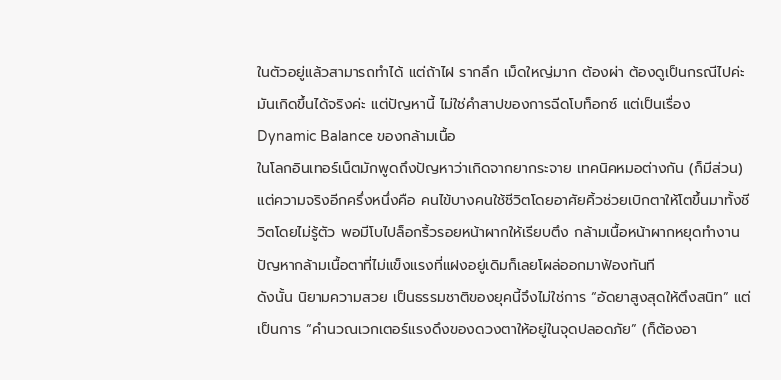ในตัวอยู่แล้วสามารถทำได้ แต่ถ้าไฝ รากลึก เม็ดใหญ่มาก ต้องผ่า ต้องดูเป็นกรณีไปค่ะ
มันเกิดขึ้นได้จริงค่ะ แต่ปัญหานี้ ไม่ใช่คำสาปของการฉีดโบท็อกซ์ แต่เป็นเรื่อง Dynamic Balance ของกล้ามเนื้อ
ในโลกอินเทอร์เน็ตมักพูดถึงปัญหาว่าเกิดจากยากระจาย เทคนิคหมอต่างกัน (ก็มีส่วน) แต่ความจริงอีกครึ่งหนึ่งคือ คนไข้บางคนใช้ชีวิตโดยอาศัยคิ้วช่วยเบิกตาให้โตขึ้นมาทั้งชีวิตโดยไม่รู้ตัว พอมีโบไปล็อกริ้วรอยหน้าผากให้เรียบตึง กล้ามเนื้อหน้าผากหยุดทำงาน ปัญหากล้ามเนื้อตาที่ไม่แข็งแรงที่แฝงอยู่เดิมก็เลยโผล่ออกมาฟ้องทันที
ดังนั้น นิยามความสวย เป็นธรรมชาติของยุคนี้จึงไม่ใช่การ “อัดยาสูงสุดให้ตึงสนิท” แต่เป็นการ “คำนวณเวกเตอร์แรงดึงของดวงตาให้อยู่ในจุดปลอดภัย” (ก็ต้องอา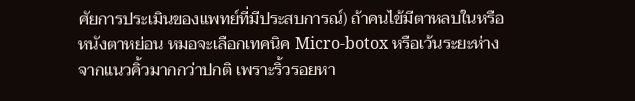ศัยการประเมินของแพทย์ที่มีประสบการณ์) ถ้าคนไข้มีตาหลบในหรือหนังตาหย่อน หมอจะเลือกเทคนิค Micro-botox หรือเว้นระยะห่างจากแนวคิ้วมากกว่าปกติ เพราะริ้วรอยหา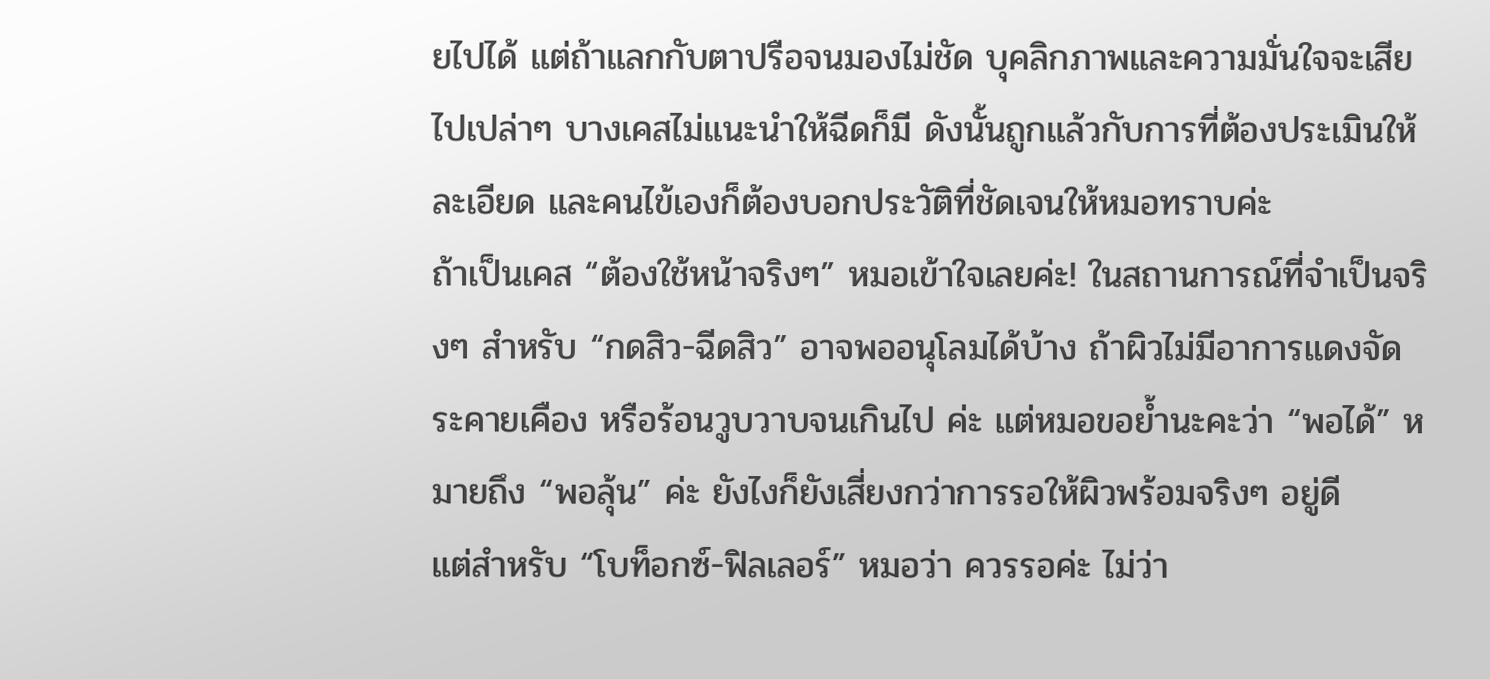ยไปได้ แต่ถ้าแลกกับตาปรือจนมองไม่ชัด บุคลิกภาพและความมั่นใจจะเสียไปเปล่าๆ บางเคสไม่แนะนำให้ฉีดก็มี ดังนั้นถูกแล้วกับการที่ต้องประเมินให้ละเอียด และคนไข้เองก็ต้องบอกประวัติที่ชัดเจนให้หมอทราบค่ะ
ถ้าเป็นเคส “ต้องใช้หน้าจริงๆ” หมอเข้าใจเลยค่ะ! ในสถานการณ์ที่จำเป็นจริงๆ สำหรับ “กดสิว-ฉีดสิว” อาจพออนุโลมได้บ้าง ถ้าผิวไม่มีอาการแดงจัด ระคายเคือง หรือร้อนวูบวาบจนเกินไป ค่ะ แต่หมอขอย้ำนะคะว่า “พอได้” หมายถึง “พอลุ้น” ค่ะ ยังไงก็ยังเสี่ยงกว่าการรอให้ผิวพร้อมจริงๆ อยู่ดี
แต่สำหรับ “โบท็อกซ์-ฟิลเลอร์” หมอว่า ควรรอค่ะ ไม่ว่า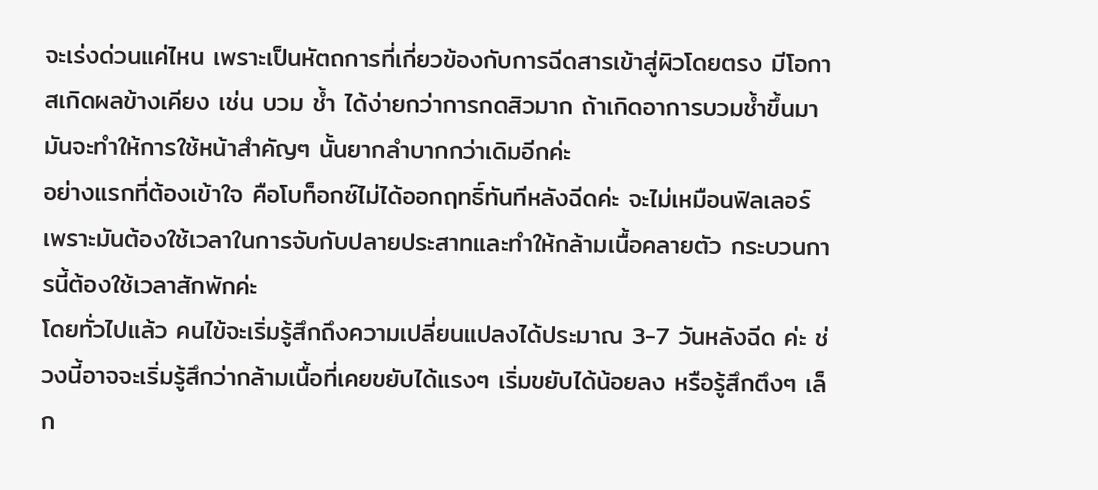จะเร่งด่วนแค่ไหน เพราะเป็นหัตถการที่เกี่ยวข้องกับการฉีดสารเข้าสู่ผิวโดยตรง มีโอกาสเกิดผลข้างเคียง เช่น บวม ช้ำ ได้ง่ายกว่าการกดสิวมาก ถ้าเกิดอาการบวมช้ำขึ้นมา มันจะทำให้การใช้หน้าสำคัญๆ นั้นยากลำบากกว่าเดิมอีกค่ะ
อย่างแรกที่ต้องเข้าใจ คือโบท็อกซ์ไม่ได้ออกฤทธิ์ทันทีหลังฉีดค่ะ จะไม่เหมือนฟิลเลอร์ เพราะมันต้องใช้เวลาในการจับกับปลายประสาทและทำให้กล้ามเนื้อคลายตัว กระบวนการนี้ต้องใช้เวลาสักพักค่ะ
โดยทั่วไปแล้ว คนไข้จะเริ่มรู้สึกถึงความเปลี่ยนแปลงได้ประมาณ 3-7 วันหลังฉีด ค่ะ ช่วงนี้อาจจะเริ่มรู้สึกว่ากล้ามเนื้อที่เคยขยับได้แรงๆ เริ่มขยับได้น้อยลง หรือรู้สึกตึงๆ เล็ก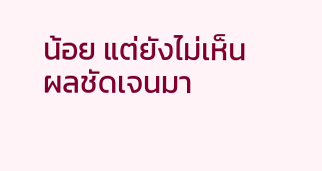น้อย แต่ยังไม่เห็นผลชัดเจนมา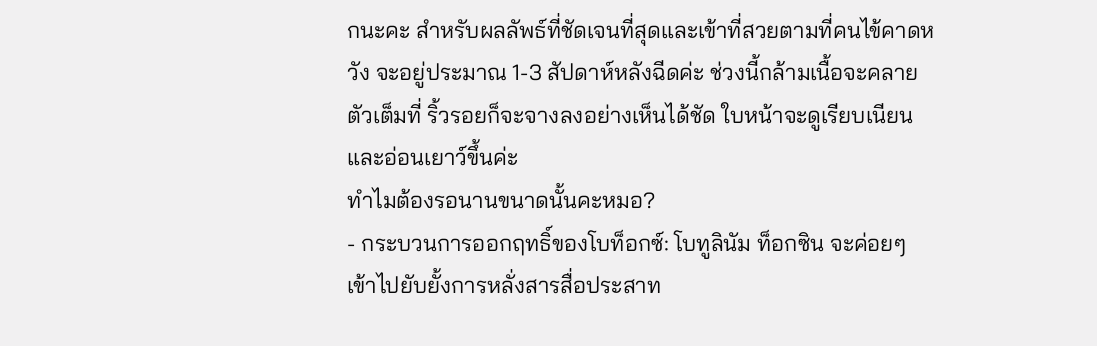กนะคะ สำหรับผลลัพธ์ที่ชัดเจนที่สุดและเข้าที่สวยตามที่คนไข้คาดหวัง จะอยู่ประมาณ 1-3 สัปดาห์หลังฉีดค่ะ ช่วงนี้กล้ามเนื้อจะคลายตัวเต็มที่ ริ้วรอยก็จะจางลงอย่างเห็นได้ชัด ใบหน้าจะดูเรียบเนียนและอ่อนเยาว์ขึ้นค่ะ
ทำไมต้องรอนานขนาดนั้นคะหมอ?
- กระบวนการออกฤทธิ์ของโบท็อกซ์: โบทูลินัม ท็อกซิน จะค่อยๆ เข้าไปยับยั้งการหลั่งสารสื่อประสาท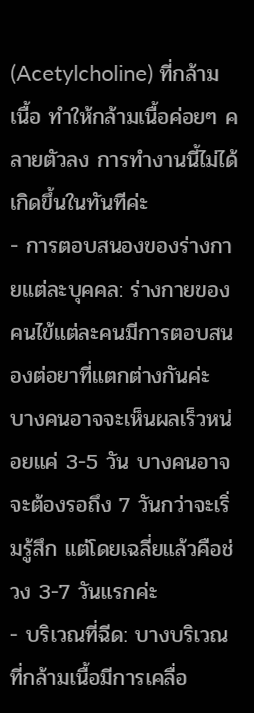(Acetylcholine) ที่กล้ามเนื้อ ทำให้กล้ามเนื้อค่อยๆ คลายตัวลง การทำงานนี้ไม่ได้เกิดขึ้นในทันทีค่ะ
- การตอบสนองของร่างกายแต่ละบุคคล: ร่างกายของคนไข้แต่ละคนมีการตอบสนองต่อยาที่แตกต่างกันค่ะ บางคนอาจจะเห็นผลเร็วหน่อยแค่ 3-5 วัน บางคนอาจจะต้องรอถึง 7 วันกว่าจะเริ่มรู้สึก แต่โดยเฉลี่ยแล้วคือช่วง 3-7 วันแรกค่ะ
- บริเวณที่ฉีด: บางบริเวณที่กล้ามเนื้อมีการเคลื่อ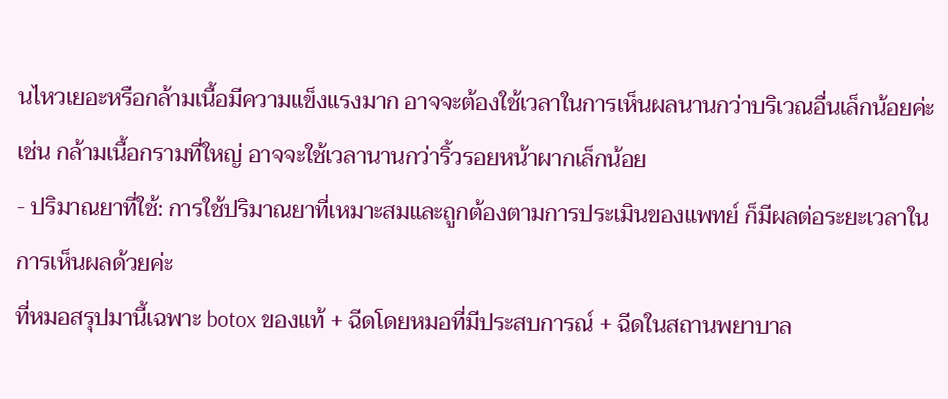นไหวเยอะหรือกล้ามเนื้อมีความแข็งแรงมาก อาจจะต้องใช้เวลาในการเห็นผลนานกว่าบริเวณอื่นเล็กน้อยค่ะ เช่น กล้ามเนื้อกรามที่ใหญ่ อาจจะใช้เวลานานกว่าริ้วรอยหน้าผากเล็กน้อย
- ปริมาณยาที่ใช้: การใช้ปริมาณยาที่เหมาะสมและถูกต้องตามการประเมินของแพทย์ ก็มีผลต่อระยะเวลาในการเห็นผลด้วยค่ะ
ที่หมอสรุปมานี้เฉพาะ botox ของแท้ + ฉีดโดยหมอที่มีประสบการณ์ + ฉีดในสถานพยาบาล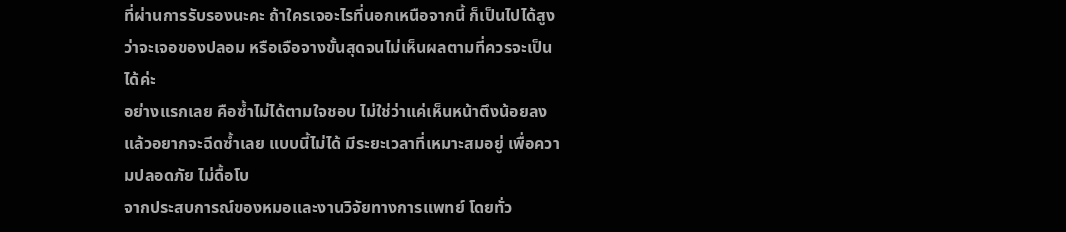ที่ผ่านการรับรองนะคะ ถ้าใครเจอะไรที่นอกเหนือจากนี้ ก็เป็นไปได้สูงว่าจะเจอของปลอม หรือเจือจางขั้นสุดจนไม่เห็นผลตามที่ควรจะเป็นได้ค่ะ
อย่างแรกเลย คือซ้ำไม่ได้ตามใจชอบ ไม่ใช่ว่าแค่เห็นหน้าตึงน้อยลงแล้วอยากจะฉีดซ้ำเลย แบบนี้ไม่ได้ มีระยะเวลาที่เหมาะสมอยู่ เพื่อความปลอดภัย ไม่ดื้อโบ
จากประสบการณ์ของหมอและงานวิจัยทางการแพทย์ โดยทั่ว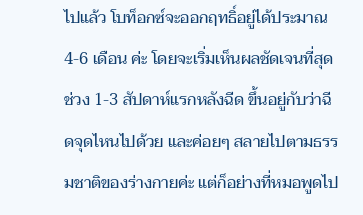ไปแล้ว โบท็อกซ์จะออกฤทธิ์อยู่ได้ประมาณ 4-6 เดือน ค่ะ โดยจะเริ่มเห็นผลชัดเจนที่สุดช่วง 1-3 สัปดาห์แรกหลังฉีด ขึ้นอยู่กับว่าฉีดจุดไหนไปด้วย และค่อยๆ สลายไปตามธรรมชาติของร่างกายค่ะ แต่ก็อย่างที่หมอพูดไป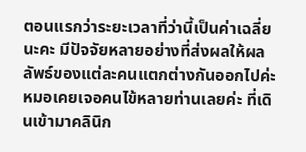ตอนแรกว่าระยะเวลาที่ว่านี้เป็นค่าเฉลี่ยนะคะ มีปัจจัยหลายอย่างที่ส่งผลให้ผลลัพธ์ของแต่ละคนแตกต่างกันออกไปค่ะ
หมอเคยเจอคนไข้หลายท่านเลยค่ะ ที่เดินเข้ามาคลินิก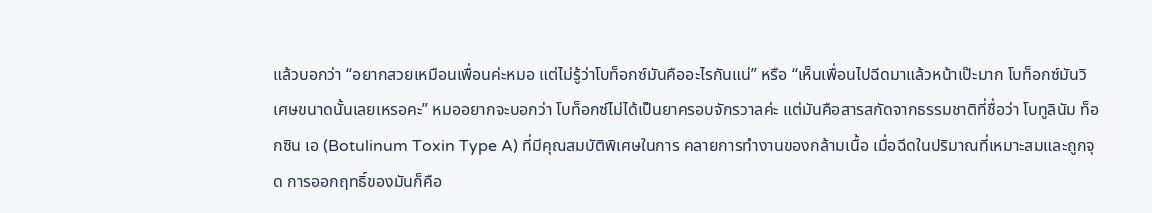แล้วบอกว่า “อยากสวยเหมือนเพื่อนค่ะหมอ แต่ไม่รู้ว่าโบท็อกซ์มันคืออะไรกันแน่” หรือ “เห็นเพื่อนไปฉีดมาแล้วหน้าเป๊ะมาก โบท็อกซ์มันวิเศษขนาดนั้นเลยเหรอคะ” หมออยากจะบอกว่า โบท็อกซ์ไม่ได้เป็นยาครอบจักรวาลค่ะ แต่มันคือสารสกัดจากธรรมชาติที่ชื่อว่า โบทูลินัม ท็อกซิน เอ (Botulinum Toxin Type A) ที่มีคุณสมบัติพิเศษในการ คลายการทำงานของกล้ามเนื้อ เมื่อฉีดในปริมาณที่เหมาะสมและถูกจุด การออกฤทธิ์ของมันก็คือ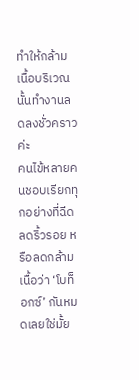ทำให้กล้ามเนื้อบริเวณนั้นทำงานลดลงชั่วคราวค่ะ
คนไข้หลายคนชอบเรียกทุกอย่างที่ฉีดลดริ้วรอย หรือลดกล้ามเนื้อว่า ‘โบท็อกซ์’ กันหมดเลยใช่มั้ย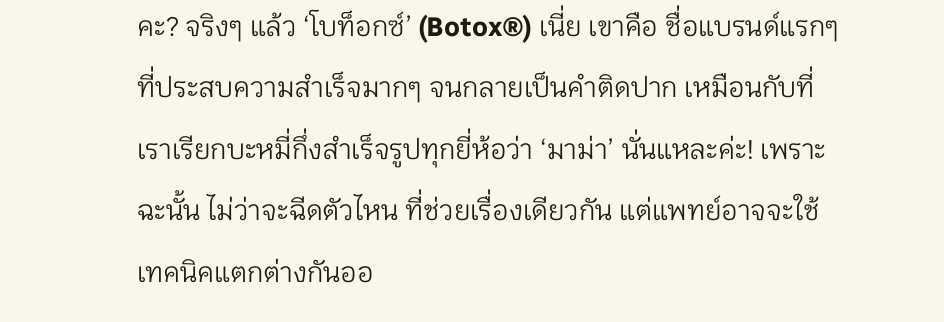คะ? จริงๆ แล้ว ‘โบท็อกซ์’ (Botox®) เนี่ย เขาคือ ชื่อแบรนด์แรกๆ ที่ประสบความสำเร็จมากๆ จนกลายเป็นคำติดปาก เหมือนกับที่เราเรียกบะหมี่กึ่งสำเร็จรูปทุกยี่ห้อว่า ‘มาม่า’ นั่นแหละค่ะ! เพราะฉะนั้น ไม่ว่าจะฉีดตัวไหน ที่ช่วยเรื่องเดียวกัน แต่แพทย์อาจจะใช้เทคนิคแตกต่างกันออ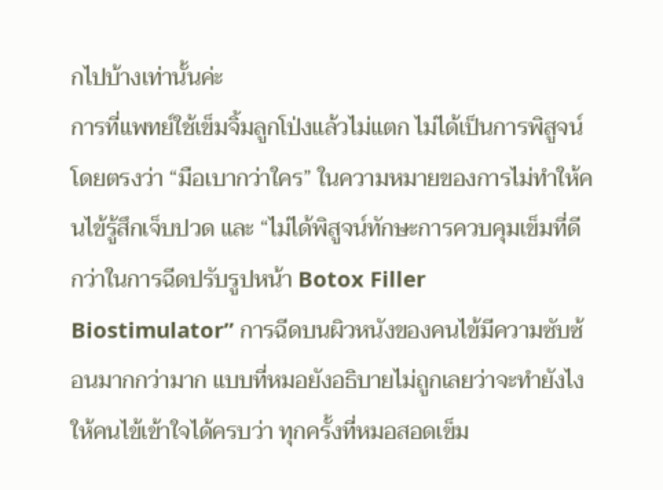กไปบ้างเท่านั้นค่ะ
การที่แพทย์ใช้เข็มจิ้มลูกโป่งแล้วไม่แตก ไม่ได้เป็นการพิสูจน์โดยตรงว่า “มือเบากว่าใคร” ในความหมายของการไม่ทำให้คนไข้รู้สึกเจ็บปวด และ “ไม่ได้พิสูจน์ทักษะการควบคุมเข็มที่ดีกว่าในการฉีดปรับรูปหน้า Botox Filler Biostimulator” การฉีดบนผิวหนังของคนไข้มีความซับซ้อนมากกว่ามาก แบบที่หมอยังอธิบายไม่ถูกเลยว่าจะทำยังไงให้คนไข้เข้าใจได้ครบว่า ทุกครั้งที่หมอสอดเข็ม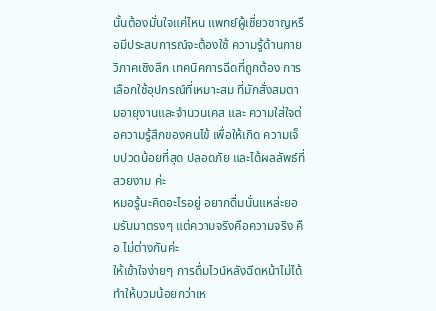นั้นต้องมั่นใจแค่ไหน แพทย์ผู้เชี่ยวชาญหรือมีประสบการณ์จะต้องใช้ ความรู้ด้านกายวิภาคเชิงลึก เทคนิคการฉีดที่ถูกต้อง การเลือกใช้อุปกรณ์ที่เหมาะสม ที่มักสั่งสมตามอายุงานและจำนวนเคส และ ความใส่ใจต่อความรู้สึกของคนไข้ เพื่อให้เกิด ความเจ็บปวดน้อยที่สุด ปลอดภัย และได้ผลลัพธ์ที่สวยงาม ค่ะ
หมอรู้นะคิดอะไรอยู่ อยากดื่มนั่นแหล่ะยอมรับมาตรงๆ แต่ความจริงคือความจริง คือ ไม่ต่างกันค่ะ
ให้เข้าใจง่ายๆ การดื่มไวน์หลังฉีดหน้าไม่ได้ทำให้บวมน้อยกว่าเห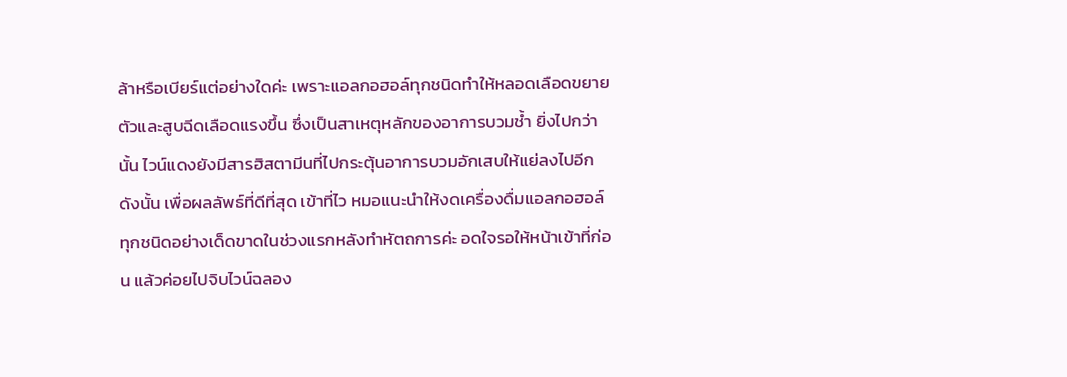ล้าหรือเบียร์แต่อย่างใดค่ะ เพราะแอลกอฮอล์ทุกชนิดทำให้หลอดเลือดขยายตัวและสูบฉีดเลือดแรงขึ้น ซึ่งเป็นสาเหตุหลักของอาการบวมช้ำ ยิ่งไปกว่านั้น ไวน์แดงยังมีสารฮิสตามีนที่ไปกระตุ้นอาการบวมอักเสบให้แย่ลงไปอีก ดังนั้น เพื่อผลลัพธ์ที่ดีที่สุด เข้าที่ไว หมอแนะนำให้งดเครื่องดื่มแอลกอฮอล์ทุกชนิดอย่างเด็ดขาดในช่วงแรกหลังทำหัตถการค่ะ อดใจรอให้หน้าเข้าที่ก่อน แล้วค่อยไปจิบไวน์ฉลอง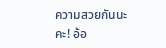ความสวยกันนะคะ! อ้อ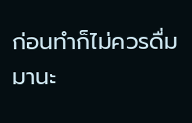ก่อนทำก็ไม่ควรดื่มมานะ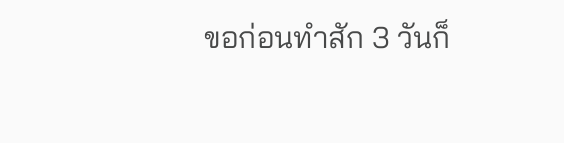ขอก่อนทำสัก 3 วันก็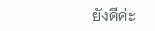ยังดีค่ะ